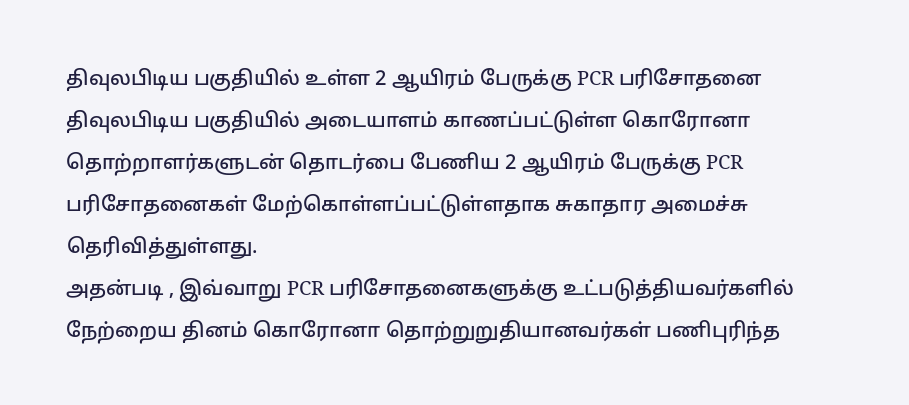திவுலபிடிய பகுதியில் உள்ள 2 ஆயிரம் பேருக்கு PCR பரிசோதனை
திவுலபிடிய பகுதியில் அடையாளம் காணப்பட்டுள்ள கொரோனா தொற்றாளர்களுடன் தொடர்பை பேணிய 2 ஆயிரம் பேருக்கு PCR பரிசோதனைகள் மேற்கொள்ளப்பட்டுள்ளதாக சுகாதார அமைச்சு தெரிவித்துள்ளது.
அதன்படி , இவ்வாறு PCR பரிசோதனைகளுக்கு உட்படுத்தியவர்களில் நேற்றைய தினம் கொரோனா தொற்றுறுதியானவர்கள் பணிபுரிந்த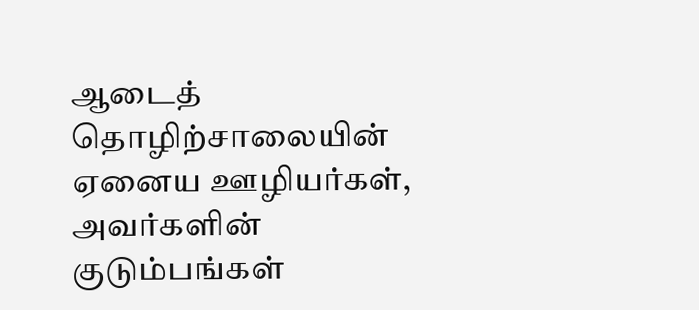ஆடைத் தொழிற்சாலையின் ஏனைய ஊழியர்கள், அவர்களின் குடும்பங்கள்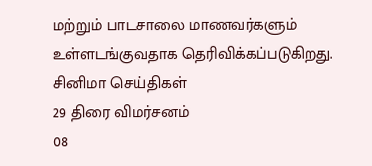மற்றும் பாடசாலை மாணவர்களும் உள்ளடங்குவதாக தெரிவிக்கப்படுகிறது.
சினிமா செய்திகள்
29 திரை விமர்சனம்
08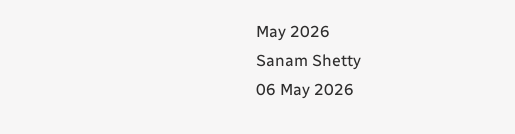May 2026
Sanam Shetty
06 May 2026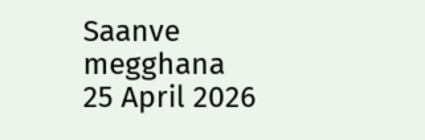Saanve megghana
25 April 2026